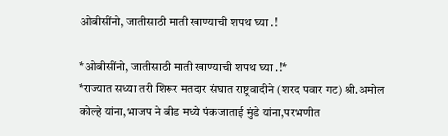ओबीसींनो, जातीसाठी माती खाण्याची शपथ घ्या .!

*ओबीसींनो, जातीसाठी माती खाण्याची शपथ घ्या .!*
*राज्यात सध्या तरी शिरूर मतदार संघात राष्ट्रवादीने (शरद पवार गट) श्री.अमोल कोल्हे यांना,भाजप ने बीड मध्ये पंकजाताई मुंडे यांना,परभणीत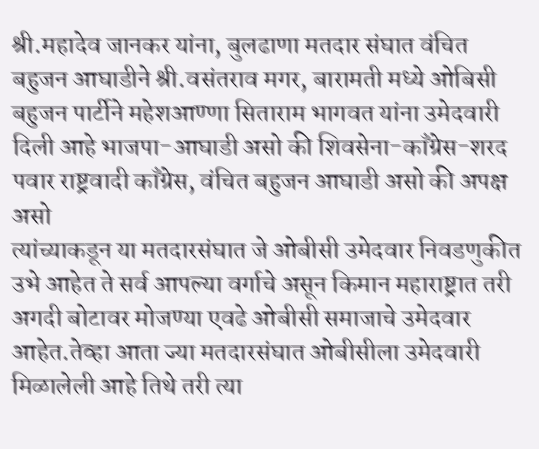श्री.महादेव जानकर यांना, बुलढाणा मतदार संघात वंचित बहुजन आघाडीने श्री.वसंतराव मगर, बारामती मध्ये ओबिसी बहुजन पार्टीने महेशआण्णा सिताराम भागवत यांना उमेदवारी दिली आहे भाजपा-आघाडी असो की शिवसेना-काँग्रेस-शरद पवार राष्ट्रवादी काँग्रेस, वंचित बहुजन आघाडी असो की अपक्ष असो
त्यांच्याकडून या मतदारसंघात जे ओबीसी उमेदवार निवडणुकीत उभे आहेत ते सर्व आपल्या वर्गाचे असून किमान महाराष्ट्रात तरी अगदी बोटावर मोजण्या एवढे ओबीसी समाजाचे उमेदवार आहेत.तेव्हा आता ज्या मतदारसंघात ओबीसीला उमेदवारी मिळालेली आहे तिथे तरी त्या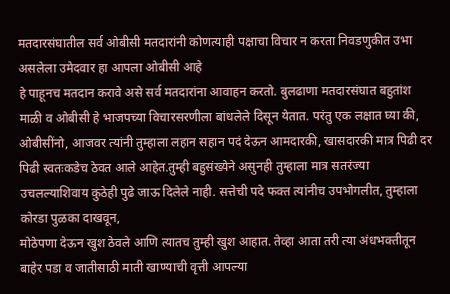मतदारसंघातील सर्व ओबीसी मतदारांनी कोणत्याही पक्षाचा विचार न करता निवडणुकीत उभा असलेला उमेदवार हा आपला ओबीसी आहे
हे पाहूनच मतदान करावे असे सर्व मतदारांना आवाहन करतो. बुलढाणा मतदारसंघात बहुतांश माळी व ओबीसी हे भाजपच्या विचारसरणीला बांधलेले दिसून येतात. परंतु एक लक्षात घ्या की, ओबीसींनो, आजवर त्यांनी तुम्हाला लहान सहान पदं देऊन आमदारकी, खासदारकी मात्र पिढी दर पिढी स्वतःकडेच ठेवत आले आहेत.तुम्ही बहुसंख्येने असुनही तुम्हाला मात्र सतरंज्या उचलल्याशिवाय कुठेही पुढे जाऊ दिलेले नाही. सत्तेची पदे फक्त त्यांनीच उपभोगलीत, तुम्हाला कोरडा पुळका दाखवून,
मोठेपणा देऊन खुश ठेवले आणि त्यातच तुम्ही खुश आहात. तेव्हा आता तरी त्या अंधभक्तीतून बाहेर पडा व जातीसाठी माती खाण्याची वृत्ती आपल्या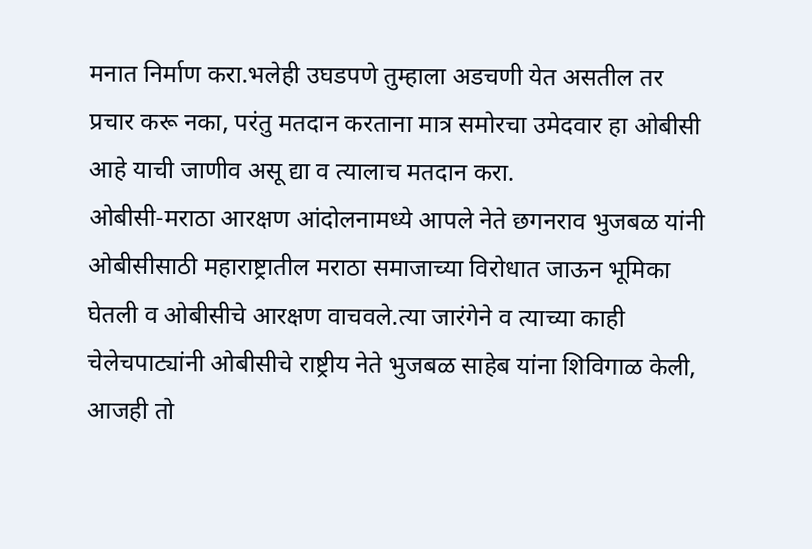मनात निर्माण करा.भलेही उघडपणे तुम्हाला अडचणी येत असतील तर प्रचार करू नका, परंतु मतदान करताना मात्र समोरचा उमेदवार हा ओबीसी आहे याची जाणीव असू द्या व त्यालाच मतदान करा.
ओबीसी-मराठा आरक्षण आंदोलनामध्ये आपले नेते छगनराव भुजबळ यांनी ओबीसीसाठी महाराष्ट्रातील मराठा समाजाच्या विरोधात जाऊन भूमिका घेतली व ओबीसीचे आरक्षण वाचवले.त्या जारंगेने व त्याच्या काही चेलेचपाट्यांनी ओबीसीचे राष्ट्रीय नेते भुजबळ साहेब यांना शिविगाळ केली, आजही तो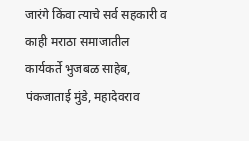जारंगे किंवा त्याचे सर्व सहकारी व काही मराठा समाजातील कार्यकर्ते भुजबळ साहेब, पंकजाताई मुंडे, महादेवराव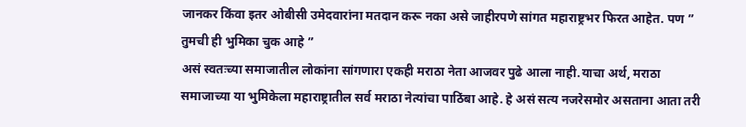जानकर किंवा इतर ओबीसी उमेदवारांना मतदान करू नका असे जाहीरपणे सांगत महाराष्ट्रभर फिरत आहेत. पण ” तुमची ही भुमिका चुक आहे ”
असं स्वतःच्या समाजातील लोकांना सांगणारा एकही मराठा नेता आजवर पुढे आला नाही.याचा अर्थ, मराठा समाजाच्या या भुमिकेला महाराष्ट्रातील सर्व मराठा नेत्यांचा पाठिंबा आहे. हे असं सत्य नजरेसमोर असताना आता तरी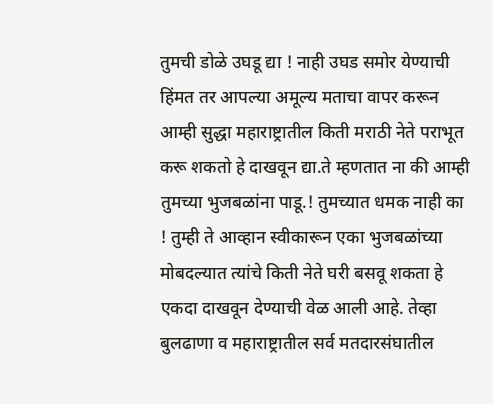तुमची डोळे उघडू द्या ! नाही उघड समोर येण्याची हिंमत तर आपल्या अमूल्य मताचा वापर करून आम्ही सुद्धा महाराष्ट्रातील किती मराठी नेते पराभूत करू शकतो हे दाखवून द्या.ते म्हणतात ना की आम्ही तुमच्या भुजबळांना पाडू.! तुमच्यात धमक नाही का ! तुम्ही ते आव्हान स्वीकारून एका भुजबळांच्या मोबदल्यात त्यांचे किती नेते घरी बसवू शकता हे एकदा दाखवून देण्याची वेळ आली आहे. तेव्हा बुलढाणा व महाराष्ट्रातील सर्व मतदारसंघातील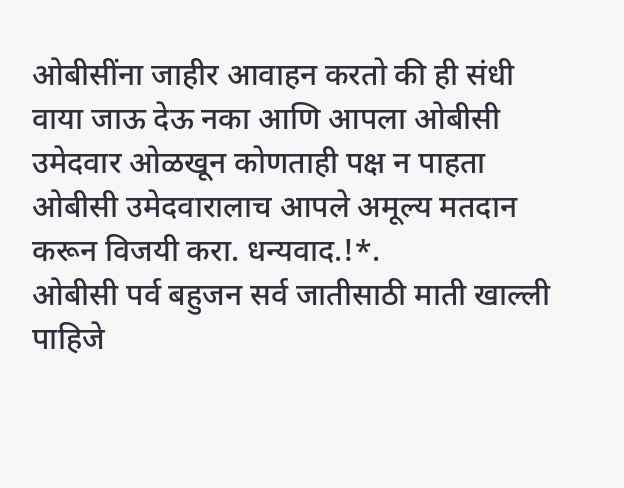ओबीसींना जाहीर आवाहन करतो की ही संधी वाया जाऊ देऊ नका आणि आपला ओबीसी उमेदवार ओळखून कोणताही पक्ष न पाहता ओबीसी उमेदवारालाच आपले अमूल्य मतदान करून विजयी करा. धन्यवाद.!*.
ओबीसी पर्व बहुजन सर्व जातीसाठी माती खाल्ली पाहिजे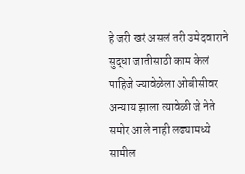हे जरी खरं असलं तरी उमेदवाराने सुद्धा जातीसाठी काम केलं पाहिजे ज्यावेळेला ओबीसीवर अन्याय झाला त्यावेळी जे नेते समोर आले नाही लढ्यामध्ये सामील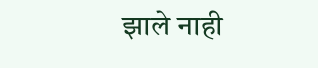झाले नाही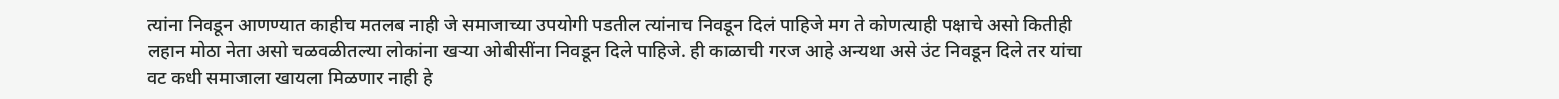त्यांना निवडून आणण्यात काहीच मतलब नाही जे समाजाच्या उपयोगी पडतील त्यांनाच निवडून दिलं पाहिजे मग ते कोणत्याही पक्षाचे असो कितीही लहान मोठा नेता असो चळवळीतल्या लोकांना खऱ्या ओबीसींना निवडून दिले पाहिजे. ही काळाची गरज आहे अन्यथा असे उंट निवडून दिले तर यांचा वट कधी समाजाला खायला मिळणार नाही हे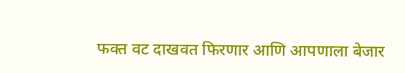फक्त वट दाखवत फिरणार आणि आपणाला बेजार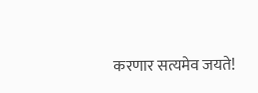करणार सत्यमेव जयते!